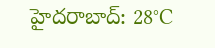హైదరాబాద్: 28°C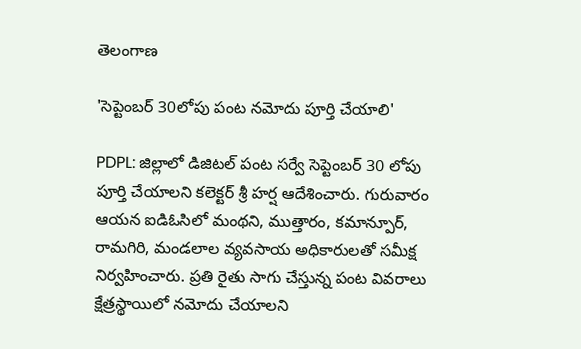తెలంగాణ

'సెప్టెంబర్ 30లోపు పంట నమోదు పూర్తి చేయాలి'

PDPL: జిల్లాలో డిజిటల్ పంట సర్వే సెప్టెంబర్ 30 లోపు పూర్తి చేయాలని కలెక్టర్ శ్రీ హర్ష ఆదేశించారు. గురువారం ఆయన ఐడిఓసిలో మంథని, ముత్తారం, కమాన్పూర్, రామగిరి, మండలాల వ్యవసాయ అధికారులతో సమీక్ష నిర్వహించారు. ప్రతి రైతు సాగు చేస్తున్న పంట వివరాలు క్షేత్రస్థాయిలో నమోదు చేయాలని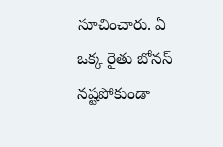సూచించారు. ఏ ఒక్క రైతు బోనస్ నష్టపోకుండా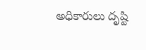అధికారులు దృష్టి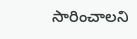సారించాలని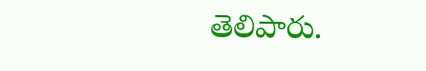తెలిపారు.